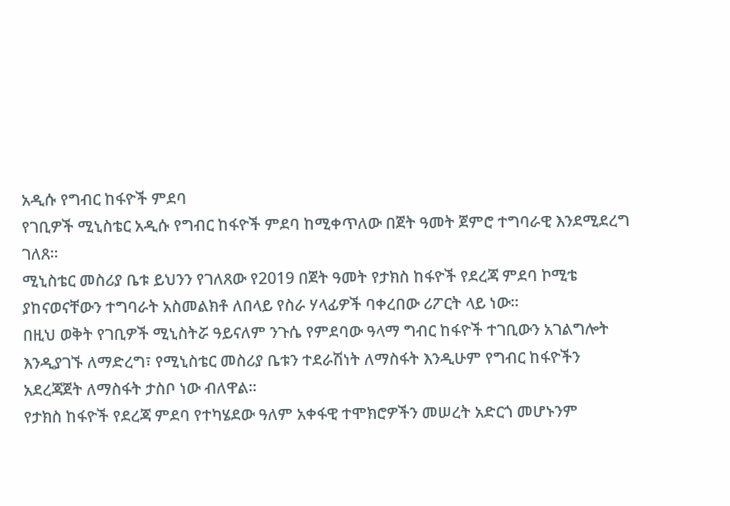አዲሱ የግብር ከፋዮች ምደባ
የገቢዎች ሚኒስቴር አዲሱ የግብር ከፋዮች ምደባ ከሚቀጥለው በጀት ዓመት ጀምሮ ተግባራዊ እንደሚደረግ ገለጸ፡፡
ሚኒስቴር መስሪያ ቤቱ ይህንን የገለጸው የ2019 በጀት ዓመት የታክስ ከፋዮች የደረጃ ምደባ ኮሚቴ ያከናወናቸውን ተግባራት አስመልክቶ ለበላይ የስራ ሃላፊዎች ባቀረበው ሪፖርት ላይ ነው፡፡
በዚህ ወቅት የገቢዎች ሚኒስትሯ ዓይናለም ንጉሴ የምደባው ዓላማ ግብር ከፋዮች ተገቢውን አገልግሎት እንዲያገኙ ለማድረግ፣ የሚኒስቴር መስሪያ ቤቱን ተደራሽነት ለማስፋት እንዲሁም የግብር ከፋዮችን አደረጃጀት ለማስፋት ታስቦ ነው ብለዋል፡፡
የታክስ ከፋዮች የደረጃ ምደባ የተካሄደው ዓለም አቀፋዊ ተሞክሮዎችን መሠረት አድርጎ መሆኑንም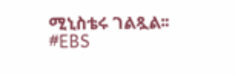ሚኒስቴሩ ገልጿል፡፡
#EBS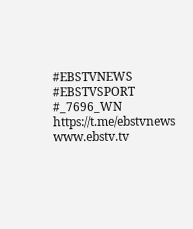#EBSTVNEWS
#EBSTVSPORT
#_7696_WN
https://t.me/ebstvnews
www.ebstv.tv